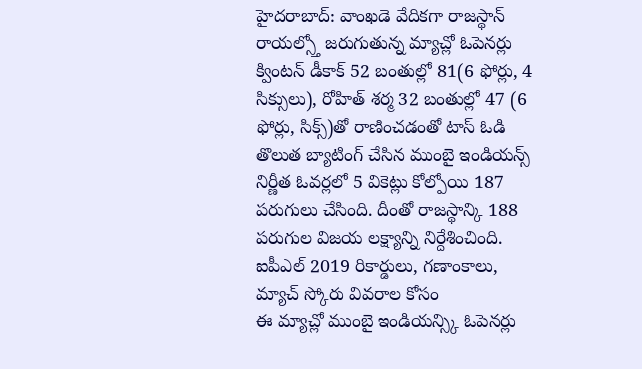హైదరాబాద్: వాంఖడె వేదికగా రాజస్థాన్ రాయల్స్తో జరుగుతున్న మ్యాచ్లో ఓపెనర్లు క్వింటన్ డీకాక్ 52 బంతుల్లో 81(6 ఫోర్లు, 4 సిక్సులు), రోహిత్ శర్మ 32 బంతుల్లో 47 (6 ఫోర్లు, సిక్స్)తో రాణించడంతో టాస్ ఓడి తొలుత బ్యాటింగ్ చేసిన ముంబై ఇండియన్స్ నిర్ణీత ఓవర్లలో 5 వికెట్లు కోల్పోయి 187 పరుగులు చేసింది. దీంతో రాజస్థాన్కి 188 పరుగుల విజయ లక్ష్యాన్ని నిర్దేశించింది.
ఐపీఎల్ 2019 రికార్డులు, గణాంకాలు, మ్యాచ్ స్కోరు వివరాల కోసం
ఈ మ్యాచ్లో ముంబై ఇండియన్స్కి ఓపెనర్లు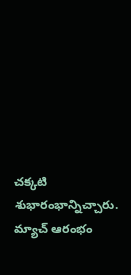చక్కటి శుభారంభాన్నిచ్చారు. మ్యాచ్ ఆరంభం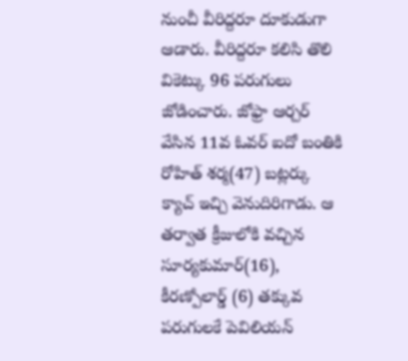నుంచీ వీరిద్దరూ దూకుడుగా ఆడారు. వీరిద్దరూ కలిసి తొలి వికెట్కు 96 పరుగులు జోడించారు. జోఫ్రా ఆర్చర్ వేసిన 11వ ఓవర్ ఐదో బంతికి రోహిత్ శర్మ(47) బట్లర్కు క్యాచ్ ఇచ్చి వెనుదిరిగాడు. ఆ తర్వాత క్రీజులోకి వచ్చిన సూర్యకుమార్(16), కీరణ్పోలార్డ్ (6) తక్కువ పరుగులకే పెవిలియన్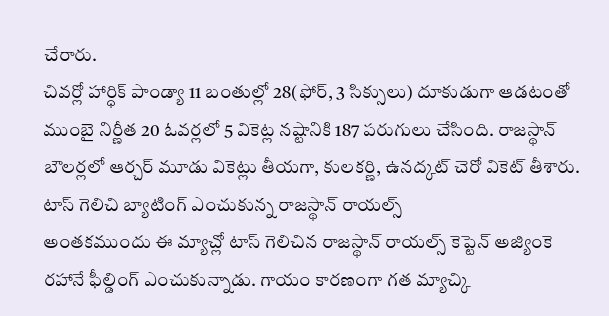చేరారు.
చివర్లో హార్ధిక్ పాండ్యా 11 బంతుల్లో 28(ఫోర్, 3 సిక్సులు) దూకుడుగా ఆడటంతో ముంబై నిర్ణీత 20 ఓవర్లలో 5 వికెట్ల నష్టానికి 187 పరుగులు చేసింది. రాజస్థాన్ బౌలర్లలో ఆర్చర్ మూడు వికెట్లు తీయగా, కులకర్ణి, ఉనద్కట్ చెరో వికెట్ తీశారు.
టాస్ గెలిచి బ్యాటింగ్ ఎంచుకున్న రాజస్థాన్ రాయల్స్
అంతకముందు ఈ మ్యాచ్లో టాస్ గెలిచిన రాజస్థాన్ రాయల్స్ కెప్టెన్ అజ్యింకె రహానే ఫీల్డింగ్ ఎంచుకున్నాడు. గాయం కారణంగా గత మ్యాచ్కి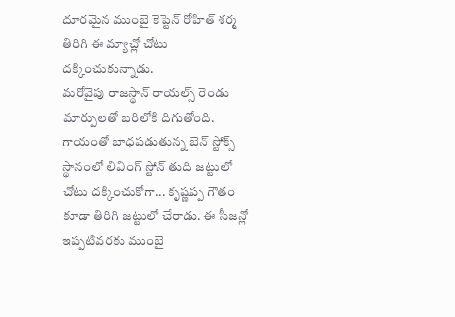దూరమైన ముంబై కెప్టెన్ రోహిత్ శర్మ తిరిగి ఈ మ్యాచ్లో చోటు దక్కించుకున్నాడు.
మరోవైపు రాజస్థాన్ రాయల్స్ రెండు మార్పులతో బరిలోకి దిగుతోంది. గాయంతో బాధపడుతున్న బెన్ స్టోక్స్ స్థానంలో లివింగ్ స్టోన్ తుది జట్టులో చోటు దక్కించుకోగా... కృష్ణప్ప గౌతం కూడా తిరిగి జట్టులో చేరాడు. ఈ సీజన్లో ఇప్పటివరకు ముంబై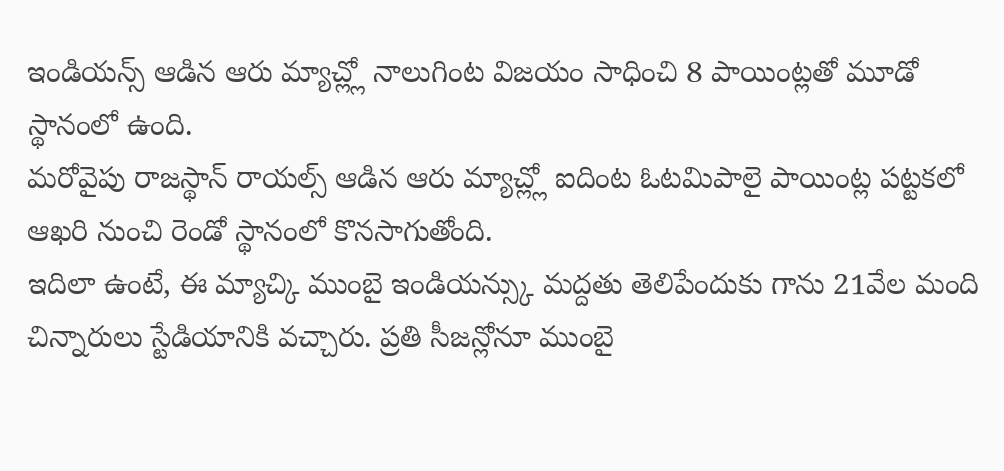ఇండియన్స్ ఆడిన ఆరు మ్యాచ్ల్లో నాలుగింట విజయం సాధించి 8 పాయింట్లతో మూడో స్థానంలో ఉంది.
మరోవైపు రాజస్థాన్ రాయల్స్ ఆడిన ఆరు మ్యాచ్ల్లో ఐదింట ఓటమిపాలై పాయింట్ల పట్టకలో ఆఖరి నుంచి రెండో స్థానంలో కొనసాగుతోంది.
ఇదిలా ఉంటే, ఈ మ్యాచ్కి ముంబై ఇండియన్స్కు మద్దతు తెలిపేందుకు గాను 21వేల మంది చిన్నారులు స్టేడియానికి వచ్చారు. ప్రతి సీజన్లోనూ ముంబై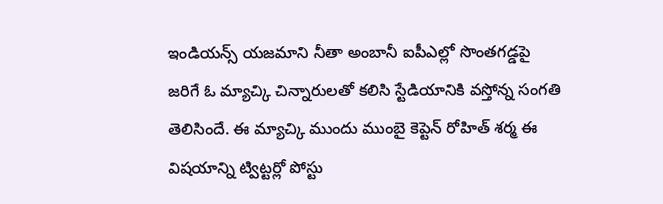ఇండియన్స్ యజమాని నీతా అంబానీ ఐపీఎల్లో సొంతగడ్డపై జరిగే ఓ మ్యాచ్కి చిన్నారులతో కలిసి స్టేడియానికి వస్తోన్న సంగతి తెలిసిందే. ఈ మ్యాచ్కి ముందు ముంబై కెప్టెన్ రోహిత్ శర్మ ఈ విషయాన్ని ట్విట్టర్లో పోస్టు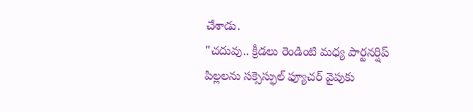చేశాడు.
"చదువు.. క్రీడలు రెండింటి మధ్య పార్టనర్షిప్ పిల్లలను సక్సెస్ఫుల్ ఫ్యూచర్ వైపుకు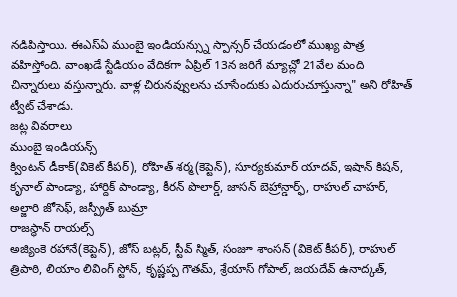నడిపిస్తాయి. ఈఎస్ఏ ముంబై ఇండియన్స్ను స్పాన్సర్ చేయడంలో ముఖ్య పాత్ర వహిస్తోంది. వాంఖడే స్టేడియం వేదికగా ఏప్రిల్ 13న జరిగే మ్యాచ్లో 21వేల మంది చిన్నారులు వస్తున్నారు. వాళ్ల చిరునవ్వులను చూసేందుకు ఎదురుచూస్తున్నా" అని రోహిత్ ట్వీట్ చేశాడు.
జట్ల వివరాలు
ముంబై ఇండియన్స్
క్వింటన్ డీకాక్(వికెట్ కీపర్), రోహిత్ శర్మ(కెప్టెన్), సూర్యకుమార్ యాదవ్, ఇషాన్ కిషన్, కృనాల్ పాండ్యా, హార్దిక్ పాండ్యా, కీరన్ పొలార్డ్, జాసన్ బెహ్రాన్డార్ఫ్, రాహుల్ చాహర్, అల్జారి జోసెఫ్, జస్ప్రీత్ బుమ్రా
రాజస్థాన్ రాయల్స్
అజ్యింకె రహానే(కెప్టెన్), జోస్ బట్లర్, స్టీవ్ స్మిత్, సంజూ శాంసన్ (వికెట్ కీపర్), రాహుల్ త్రిపాఠి, లియాం లివింగ్ స్టోన్, కృష్ణప్ప గౌతమ్, శ్రేయాస్ గోపాల్, జయదేవ్ ఉనాద్కత్,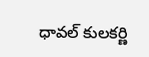ధావల్ కులకర్ణి